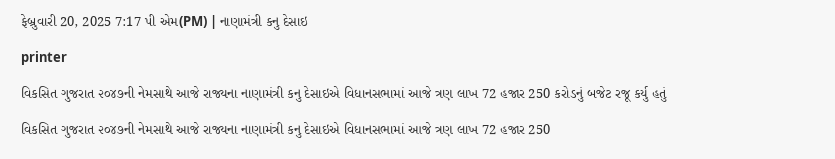ફેબ્રુવારી 20, 2025 7:17 પી એમ(PM) | નાણામંત્રી કનુ દેસાઇ

printer

વિકસિત ગુજરાત ૨૦૪૭ની નેમસાથે આજે રાજ્યના નાણામંત્રી કનુ દેસાઇએ વિધાનસભામાં આજે ત્રણ લાખ 72 હજાર 250 કરોડનું બજેટ રજૂ કર્યુ હતું

વિકસિત ગુજરાત ૨૦૪૭ની નેમસાથે આજે રાજ્યના નાણામંત્રી કનુ દેસાઇએ વિધાનસભામાં આજે ત્રણ લાખ 72 હજાર 250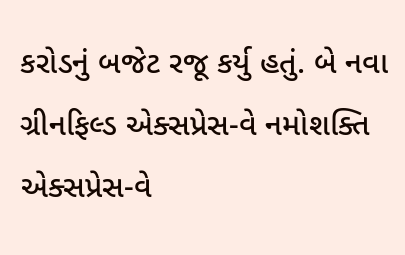કરોડનું બજેટ રજૂ કર્યુ હતું. બે નવા ગ્રીનફિલ્ડ એક્સપ્રેસ-વે નમોશક્તિ એક્સપ્રેસ-વે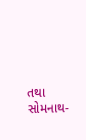તથા સોમનાથ-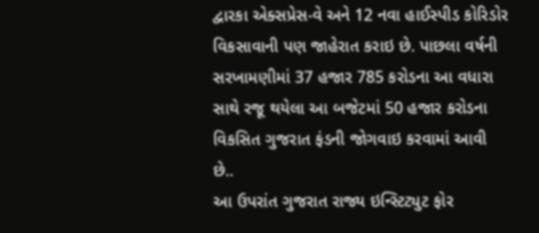દ્વારકા એક્સપ્રેસ-વે અને 12 નવા હાઈસ્પીડ કોરિડોર વિકસાવાની પણ જાહેરાત કરાઇ છે. પાછલા વર્ષની સરખામણીમાં 37 હજાર 785 કરોડના આ વધારા સાથે રજૂ થયેલા આ બજેટમાં 50 હજાર કરોડના વિકસિત ગુજરાત ફંડની જોગવાઇ કરવામાં આવી છે..
આ ઉપરાંત ગુજરાત રાજ્ય ઇન્સ્ટિટ્યુટ ફોર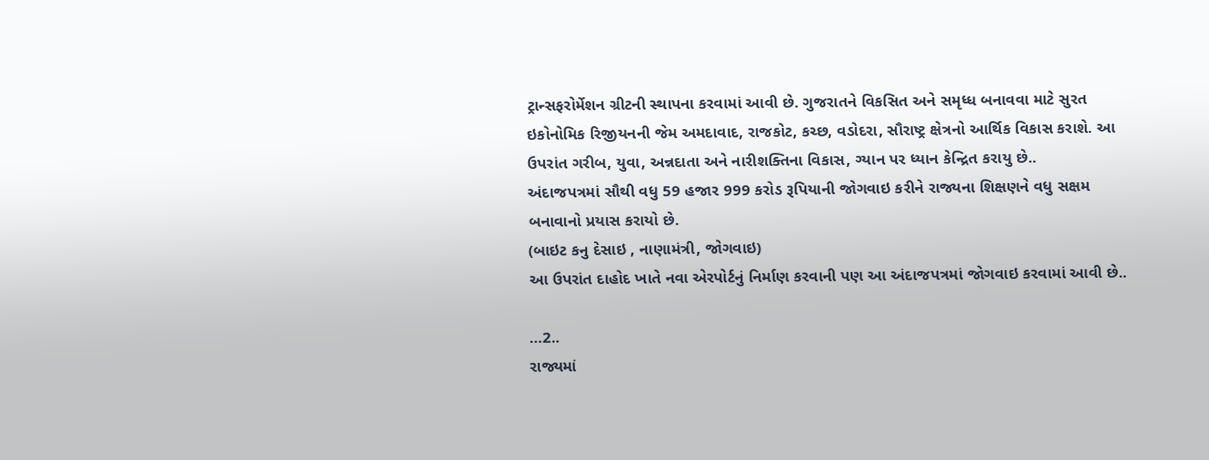ટ્રાન્સફરોર્મેશન ગ્રીટની સ્થાપના કરવામાં આવી છે. ગુજરાતને વિકસિત અને સમૃધ્ધ બનાવવા માટે સુરત ઇકોનોમિક રિજીયનની જેમ અમદાવાદ, રાજકોટ, કચ્છ, વડોદરા, સૌરાષ્ટ્ર ક્ષેત્રનો આર્થિક વિકાસ કરાશે. આ ઉપરાંત ગરીબ, યુવા, અન્નદાતા અને નારીશક્તિના વિકાસ, ગ્યાન પર ધ્યાન કેન્દ્રિત કરાયુ છે..
અંદાજપત્રમાં સૌથી વધુ 59 હજાર 999 કરોડ રૂપિયાની જોગવાઇ કરીને રાજ્યના શિક્ષણને વધુ સક્ષમ બનાવાનો પ્રયાસ કરાયો છે.
(બાઇટ કનુ દેસાઇ , નાણામંત્રી, જોગવાઇ)
આ ઉપરાંત દાહોદ ખાતે નવા એરપોર્ટનું નિર્માણ કરવાની પણ આ અંદાજપત્રમાં જોગવાઇ કરવામાં આવી છે..

…2..
રાજ્યમાં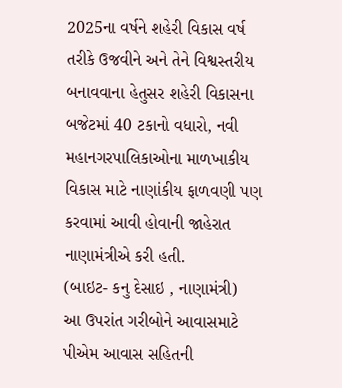2025ના વર્ષને શહેરી વિકાસ વર્ષ તરીકે ઉજવીને અને તેને વિશ્વસ્તરીય બનાવવાના હેતુસર શહેરી વિકાસના બજેટમાં 40 ટકાનો વધારો, નવી મહાનગરપાલિકાઓના માળખાકીય વિકાસ માટે નાણાંકીય ફાળવણી પણ કરવામાં આવી હોવાની જાહેરાત નાણામંત્રીએ કરી હતી.
(બાઇટ- કનુ દેસાઇ , નાણામંત્રી)
આ ઉપરાંત ગરીબોને આવાસમાટે પીએમ આવાસ સહિતની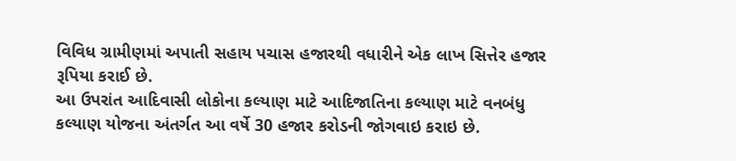વિવિધ ગ્રામીણમાં અપાતી સહાય પચાસ હજારથી વધારીને એક લાખ સિત્તેર હજાર રૂપિયા કરાઈ છે.
આ ઉપરાંત આદિવાસી લોકોના કલ્યાણ માટે આદિજાતિના કલ્યાણ માટે વનબંધુ કલ્યાણ યોજના અંતર્ગત આ વર્ષે 30 હજાર કરોડની જોગવાઇ કરાઇ છે.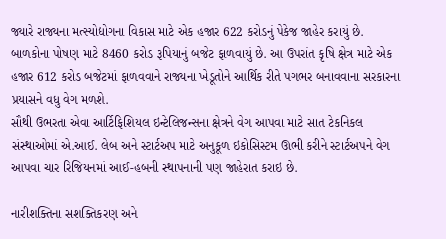જ્યારે રાજ્યના મત્સ્યોદ્યોગના વિકાસ માટે એક હજાર 622 કરોડનું પેકેજ જાહેર કરાયું છે.
બાળકોના પોષણ માટે 8460 કરોડ રૂપિયાનું બજેટ ફાળવાયું છે. આ ઉપરાંત કૃષિ ક્ષેત્ર માટે એક હજાર 612 કરોડ બજેટમાં ફાળવવાને રાજ્યના ખેડૂતોને આર્થિક રીતે પગભર બનાવવાના સરકારના પ્રયાસને વધુ વેગ મળશે.
સૌથી ઉભરતા એવા આર્ટિફિશિયલ ઇન્ટેલિજન્સના ક્ષેત્રને વેગ આપવા માટે સાત ટેકનિકલ સંસ્થાઓમાં એ.આઈ. લેબ અને સ્ટાર્ટઅપ માટે અનુકૂળ ઇકોસિસ્ટમ ઊભી કરીને સ્ટાર્ટઅપને વેગ આપવા ચાર રિજિયનમાં આઈ-હબની સ્થાપનાની પણ જાહેરાત કરાઇ છે.

નારીશક્તિના સશક્તિકરણ અને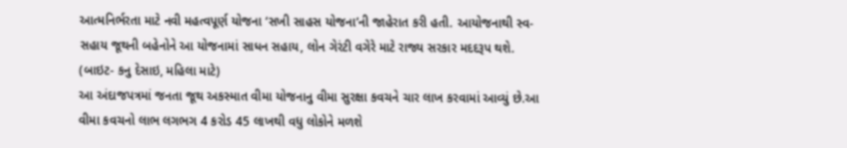આત્મનિર્ભરતા માટે નવી મહત્વપૂર્ણ યોજના ‘સખી સાહસ યોજના’ની જાહેરાત કરી હતી. આયોજનાથી સ્વ-સહાય જૂથની બહેનોને આ યોજનામાં સાધન સહાય, લોન ગેરંટી વગેરે માટે રાજ્ય સરકાર મદદરૂપ થશે.
(બાઇટ- કનુ દેસાઇ, મહિલા માટે)
આ અંદાજપત્રમાં જનતા જૂથ અકસ્માત વીમા યોજનાનુ વીમા સુરક્ષા કવચને ચાર લાખ કરવામાં આવ્યું છે.આ વીમા કવચનો લાભ લગભગ 4 કરોડ 45 લાખથી વધુ લોકોને મળશે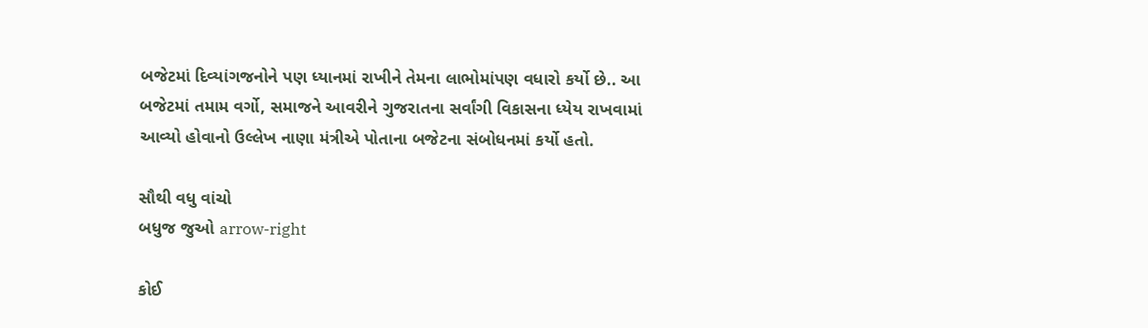બજેટમાં દિવ્યાંગજનોને પણ ધ્યાનમાં રાખીને તેમના લાભોમાંપણ વધારો કર્યો છે.. આ બજેટમાં તમામ વર્ગો, સમાજને આવરીને ગુજરાતના સર્વાંગી વિકાસના ધ્યેય રાખવામાં આવ્યો હોવાનો ઉલ્લેખ નાણા મંત્રીએ પોતાના બજેટના સંબોધનમાં કર્યો હતો.

સૌથી વધુ વાંચો
બધુજ જુઓ arrow-right

કોઈ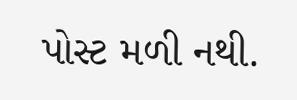પોસ્ટ મળી નથી.